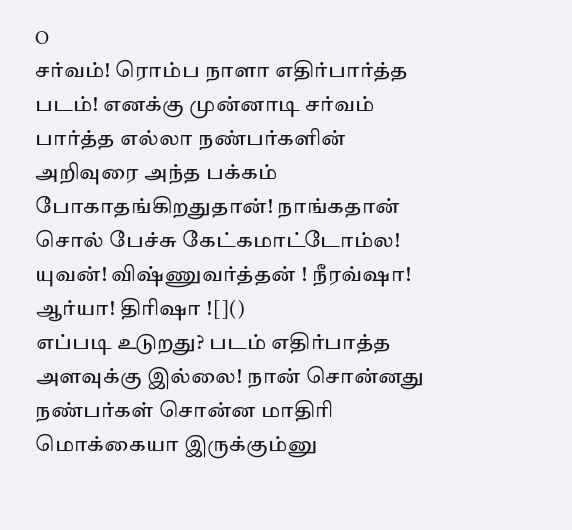O
சர்வம்! ரொம்ப நாளா எதிர்பார்த்த படம்! எனக்கு முன்னாடி சர்வம் பார்த்த எல்லா நண்பர்களின் அறிவுரை அந்த பக்கம் போகாதங்கிறதுதான்! நாங்கதான் சொல் பேச்சு கேட்கமாட்டோம்ல!
யுவன்! விஷ்ணுவர்த்தன் ! நீரவ்ஷா! ஆர்யா! திரிஷா ![]()
எப்படி உடுறது? படம் எதிர்பாத்த அளவுக்கு இல்லை! நான் சொன்னது நண்பர்கள் சொன்ன மாதிரி மொக்கையா இருக்கும்னு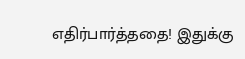எதிர்பார்த்ததை! இதுக்கு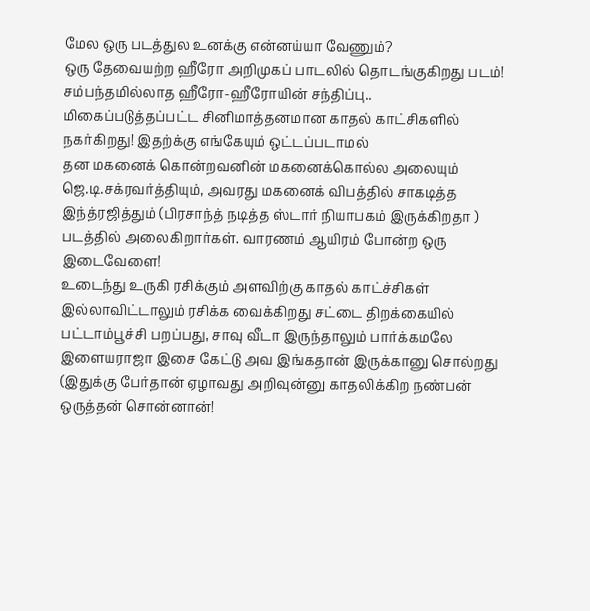மேல ஒரு படத்துல உனக்கு என்னய்யா வேணும்?
ஒரு தேவையற்ற ஹீரோ அறிமுகப் பாடலில் தொடங்குகிறது படம்! சம்பந்தமில்லாத ஹீரோ-ஹீரோயின் சந்திப்பு.. மிகைப்படுத்தப்பட்ட சினிமாத்தனமான காதல் காட்சிகளில் நகர்கிறது! இதற்க்கு எங்கேயும் ஒட்டப்படாமல்
தன மகனைக் கொன்றவனின் மகனைக்கொல்ல அலையும் ஜெ.டி.சக்ரவர்த்தியும், அவரது மகனைக் விபத்தில் சாகடித்த இந்த்ரஜித்தும் (பிரசாந்த் நடித்த ஸ்டார் நியாபகம் இருக்கிறதா ) படத்தில் அலைகிறார்கள். வாரணம் ஆயிரம் போன்ற ஒரு இடைவேளை!
உடைந்து உருகி ரசிக்கும் அளவிற்கு காதல் காட்ச்சிகள் இல்லாவிட்டாலும் ரசிக்க வைக்கிறது சட்டை திறக்கையில் பட்டாம்பூச்சி பறப்பது, சாவு வீடா இருந்தாலும் பார்க்கமலே இளையராஜா இசை கேட்டு அவ இங்கதான் இருக்கானு சொல்றது (இதுக்கு பேர்தான் ஏழாவது அறிவுன்னு காதலிக்கிற நண்பன் ஒருத்தன் சொன்னான்!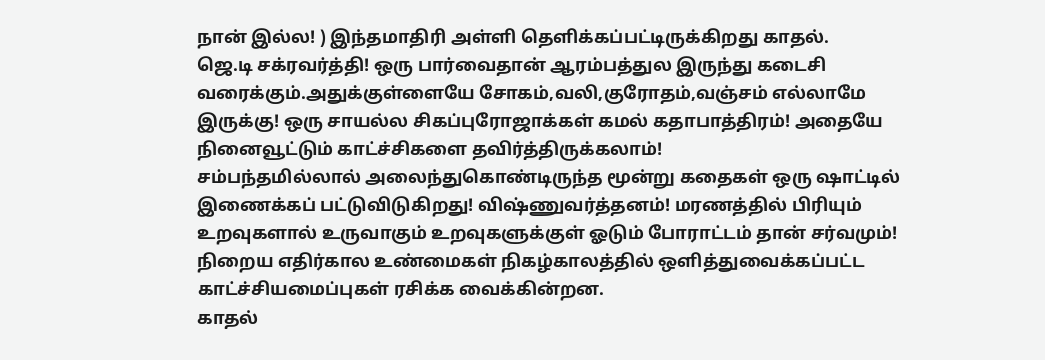நான் இல்ல! ) இந்தமாதிரி அள்ளி தெளிக்கப்பட்டிருக்கிறது காதல்.
ஜெ.டி சக்ரவர்த்தி! ஒரு பார்வைதான் ஆரம்பத்துல இருந்து கடைசி வரைக்கும்.அதுக்குள்ளையே சோகம்,வலி,குரோதம்,வஞ்சம் எல்லாமே இருக்கு! ஒரு சாயல்ல சிகப்புரோஜாக்கள் கமல் கதாபாத்திரம்! அதையே நினைவூட்டும் காட்ச்சிகளை தவிர்த்திருக்கலாம்!
சம்பந்தமில்லால் அலைந்துகொண்டிருந்த மூன்று கதைகள் ஒரு ஷாட்டில் இணைக்கப் பட்டுவிடுகிறது! விஷ்ணுவர்த்தனம்! மரணத்தில் பிரியும் உறவுகளால் உருவாகும் உறவுகளுக்குள் ஓடும் போராட்டம் தான் சர்வமும்!
நிறைய எதிர்கால உண்மைகள் நிகழ்காலத்தில் ஒளித்துவைக்கப்பட்ட காட்ச்சியமைப்புகள் ரசிக்க வைக்கின்றன.
காதல்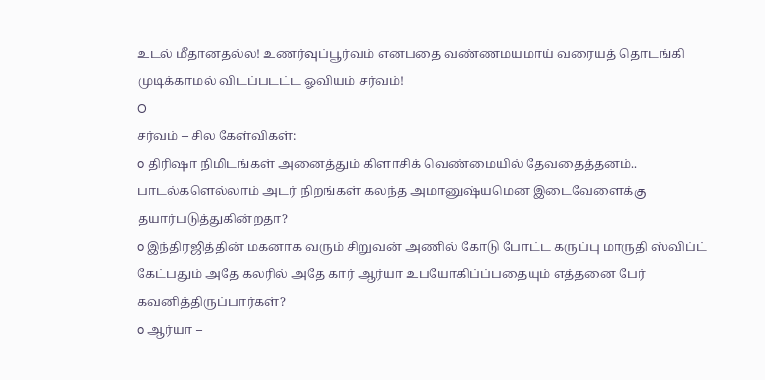உடல் மீதானதல்ல! உணர்வுப்பூர்வம் எனபதை வண்ணமயமாய் வரையத் தொடங்கி முடிக்காமல் விடப்படட்ட ஓவியம் சர்வம்!
O
சர்வம் – சில கேள்விகள்:
o திரிஷா நிமிடங்கள் அனைத்தும் கிளாசிக் வெண்மையில் தேவதைத்தனம்.. பாடல்களெல்லாம் அடர் நிறங்கள் கலந்த அமானுஷ்யமென இடைவேளைக்கு தயார்படுத்துகின்றதா?
o இந்திரஜித்தின் மகனாக வரும் சிறுவன் அணில் கோடு போட்ட கருப்பு மாருதி ஸ்விப்ட் கேட்பதும் அதே கலரில் அதே கார் ஆர்யா உபயோகிப்ப்பதையும் எத்தனை பேர் கவனித்திருப்பார்கள்?
o ஆர்யா –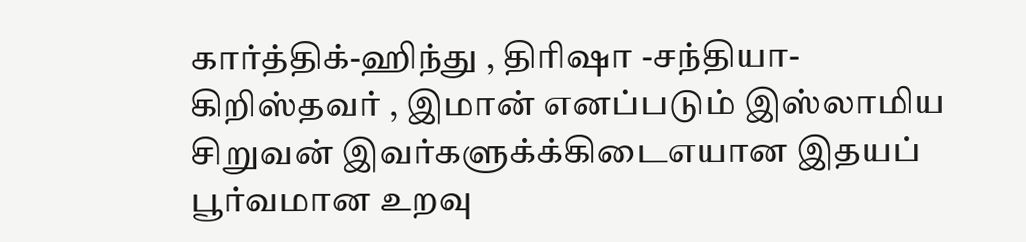கார்த்திக்-ஹிந்து , திரிஷா -சந்தியா-கிறிஸ்தவர் , இமான் எனப்படும் இஸ்லாமிய சிறுவன் இவர்களுக்க்கிடைஎயான இதயப் பூர்வமான உறவு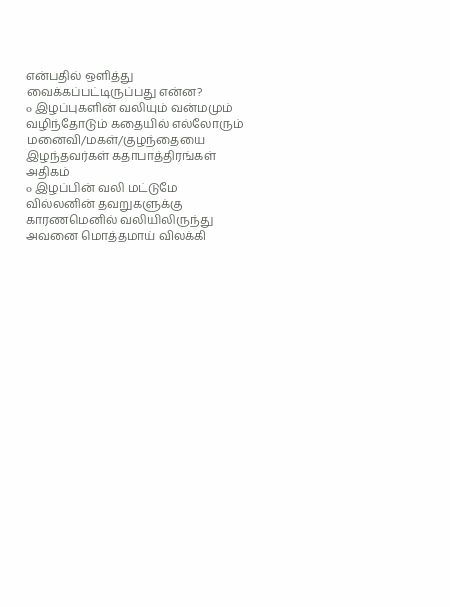என்பதில் ஒளித்து வைக்கப்பட்டிருப்பது என்ன?
o இழப்புகளின் வலியும் வன்மமும் வழிந்தோடும் கதையில் எல்லோரும் மனைவி/மகள்/குழந்தையை இழந்தவர்கள் கதாபாத்திரங்கள் அதிகம்
o இழப்பின் வலி மட்டுமே வில்லனின் தவறுகளுக்கு காரணமெனில் வலியிலிருந்து அவனை மொத்தமாய் விலக்கி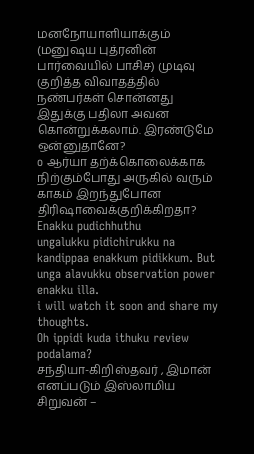மனநோயாளியாக்கும் (மனுஷய புத்ரனின் பார்வையில் பாசிச) முடிவு குறித்த விவாதத்தில் நண்பர்கள் சொன்னது இதுக்கு பதிலா அவன கொன்றுக்கலாம். இரண்டுமே ஒன்னுதானே?
o ஆர்யா தற்க்கொலைக்காக நிற்கும்போது அருகில் வரும் காகம் இறந்துபோன திரிஷாவைக்குறிக்கிறதா?
Enakku pudichhuthu
ungalukku pidichirukku na kandippaa enakkum pidikkum. But unga alavukku observation power enakku illa.
i will watch it soon and share my thoughts.
Oh ippidi kuda ithuku review podalama?
சந்தியா-கிறிஸ்தவர் , இமான் எனப்படும் இஸ்லாமிய சிறுவன் –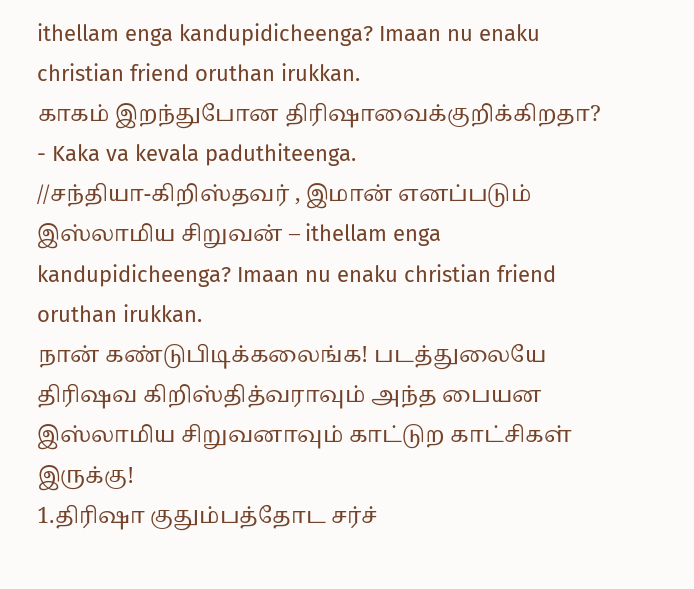ithellam enga kandupidicheenga? Imaan nu enaku christian friend oruthan irukkan.
காகம் இறந்துபோன திரிஷாவைக்குறிக்கிறதா?
- Kaka va kevala paduthiteenga.
//சந்தியா-கிறிஸ்தவர் , இமான் எனப்படும் இஸ்லாமிய சிறுவன் – ithellam enga kandupidicheenga? Imaan nu enaku christian friend oruthan irukkan.
நான் கண்டுபிடிக்கலைங்க! படத்துலையே திரிஷவ கிறிஸ்தித்வராவும் அந்த பையன இஸ்லாமிய சிறுவனாவும் காட்டுற காட்சிகள் இருக்கு!
1.திரிஷா குதும்பத்தோட சர்ச்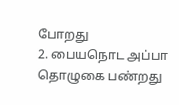போறது
2. பையநொட அப்பா தொழுகை பண்றது